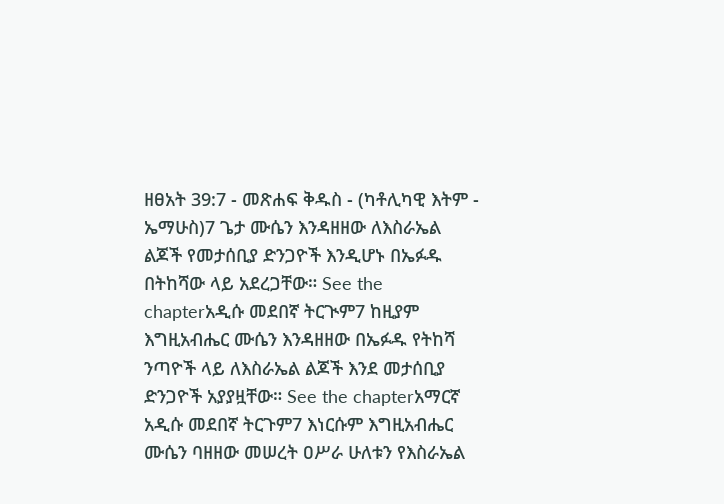ዘፀአት 39:7 - መጽሐፍ ቅዱስ - (ካቶሊካዊ እትም - ኤማሁስ)7 ጌታ ሙሴን እንዳዘዘው ለእስራኤል ልጆች የመታሰቢያ ድንጋዮች እንዲሆኑ በኤፉዱ በትከሻው ላይ አደረጋቸው። See the chapterአዲሱ መደበኛ ትርጒም7 ከዚያም እግዚአብሔር ሙሴን እንዳዘዘው በኤፉዱ የትከሻ ንጣዮች ላይ ለእስራኤል ልጆች እንደ መታሰቢያ ድንጋዮች አያያዟቸው። See the chapterአማርኛ አዲሱ መደበኛ ትርጉም7 እነርሱም እግዚአብሔር ሙሴን ባዘዘው መሠረት ዐሥራ ሁለቱን የእስራኤል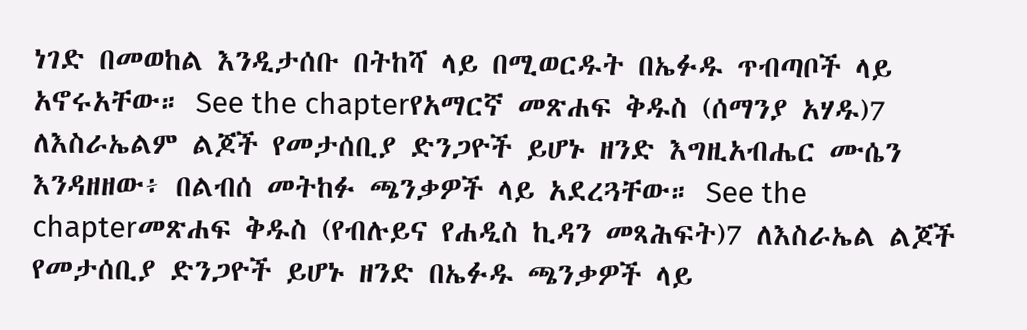ነገድ በመወከል እንዲታሰቡ በትከሻ ላይ በሚወርዱት በኤፉዱ ጥብጣቦች ላይ አኖሩአቸው። See the chapterየአማርኛ መጽሐፍ ቅዱስ (ሰማንያ አሃዱ)7 ለእስራኤልም ልጆች የመታሰቢያ ድንጋዮች ይሆኑ ዘንድ እግዚአብሔር ሙሴን እንዳዘዘው፥ በልብሰ መትከፉ ጫንቃዎች ላይ አደረጓቸው። See the chapterመጽሐፍ ቅዱስ (የብሉይና የሐዲስ ኪዳን መጻሕፍት)7 ለእስራኤል ልጆች የመታሰቢያ ድንጋዮች ይሆኑ ዘንድ በኤፉዱ ጫንቃዎች ላይ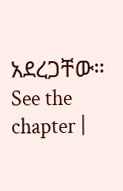አደረጋቸው። See the chapter |